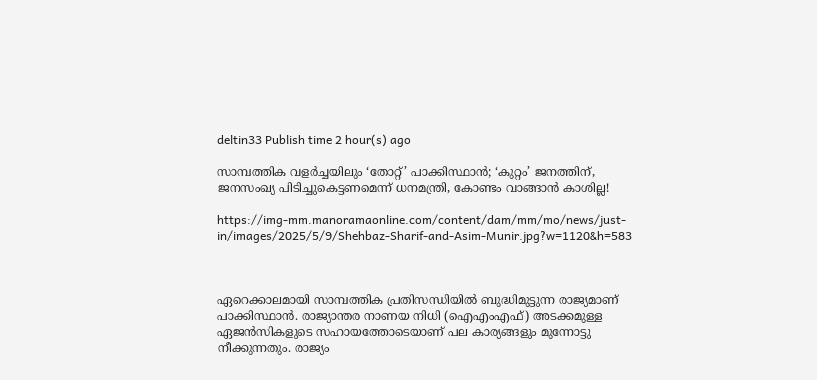deltin33 Publish time 2 hour(s) ago

സാമ്പത്തിക വളർച്ചയിലും ‘തോറ്റ്’ പാക്കിസ്ഥാൻ; ‘കുറ്റം’ ജനത്തിന്, ജനസംഖ്യ പിടിച്ചുകെട്ടണമെന്ന് ധനമന്ത്രി, കോണ്ടം വാങ്ങാൻ കാശില്ല!

https://img-mm.manoramaonline.com/content/dam/mm/mo/news/just-in/images/2025/5/9/Shehbaz-Sharif-and-Asim-Munir.jpg?w=1120&h=583



ഏറെക്കാലമായി സാമ്പത്തിക പ്രതിസന്ധിയിൽ ബുദ്ധിമുട്ടുന്ന രാജ്യമാണ് പാക്കിസ്ഥാൻ. രാജ്യാന്തര നാണയ നിധി (ഐഎംഎഫ്) അടക്കമുള്ള ഏജൻസികളുടെ സഹായത്തോടെയാണ് പല കാര്യങ്ങളും മുന്നോട്ടു നീക്കുന്നതും. രാജ്യം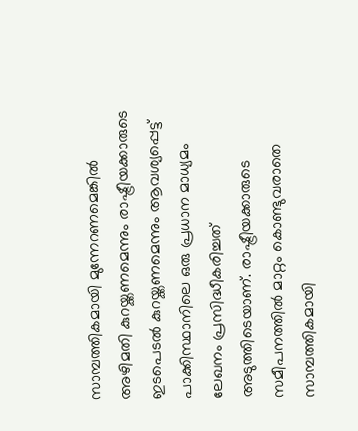സാമ്പത്തികമായി മുന്നേറണമെങ്കിൽ അഴിമതി കുറയ്ക്കണമെന്നും രാഷ്ട്രീയക്കാരുടെ ഇടപെടൽ കുറയ്ക്കണമെന്നും ആവശ്യപ്പെട്ട് പാക്കിസ്ഥാനിലെ ഒരു പ്രധാന മാധ്യമം ലേഖനം പ്രസിദ്ധീകരിച്ചത് അടുത്തിടെയാണ്. രാഷ്ട്രീയക്കാരുടെ സമീപനത്തിൽ മാറ്റം കൊണ്ടുവരാതെ സാമ്പത്തികമായി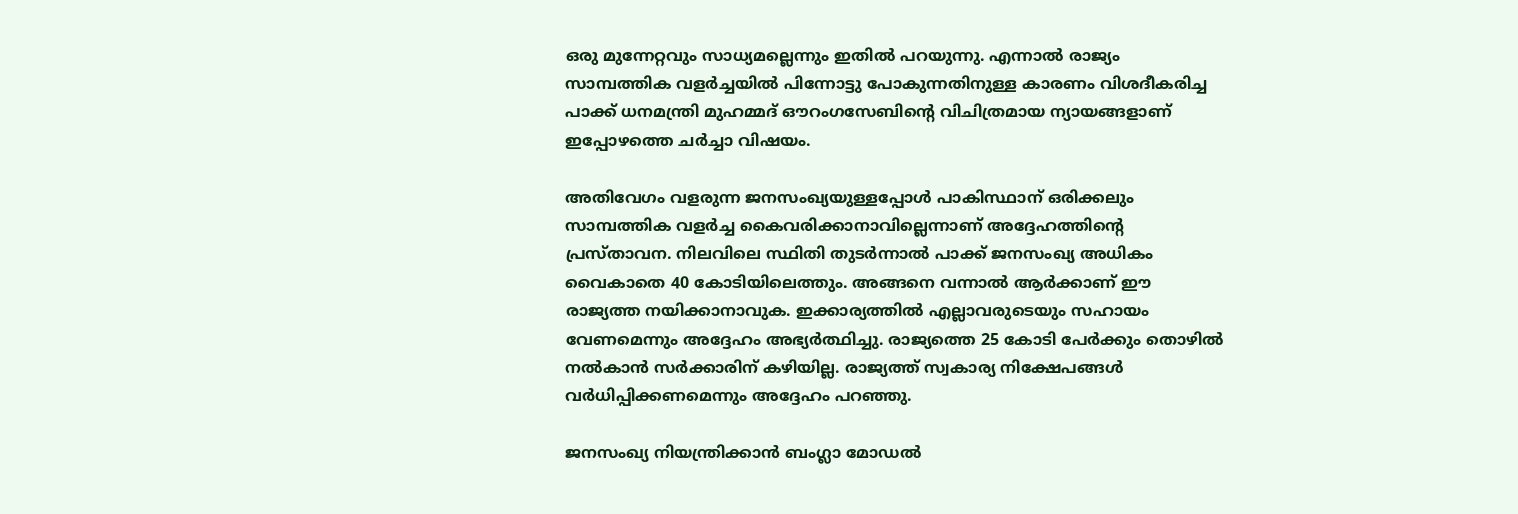ഒരു മുന്നേറ്റവും സാധ്യമല്ലെന്നും ഇതിൽ പറയുന്നു. എന്നാൽ രാജ്യം സാമ്പത്തിക വളർച്ചയിൽ പിന്നോട്ടു പോകുന്നതിനുള്ള കാരണം വിശദീകരിച്ച പാക്ക് ധനമന്ത്രി മുഹമ്മദ് ഔറംഗസേബിന്‍റെ വിചിത്രമായ ന്യായങ്ങളാണ് ഇപ്പോഴത്തെ ചർച്ചാ വിഷയം.

അതിവേഗം വളരുന്ന ജനസംഖ്യയുള്ളപ്പോൾ പാകിസ്ഥാന് ഒരിക്കലും സാമ്പത്തിക വളർച്ച കൈവരിക്കാനാവില്ലെന്നാണ് അദ്ദേഹത്തിന്‍റെ പ്രസ്താവന. നിലവിലെ സ്ഥിതി തുടർന്നാൽ പാക്ക് ജനസംഖ്യ അധികം വൈകാതെ 40 കോടിയിലെത്തും. അങ്ങനെ വന്നാൽ ആർക്കാണ് ഈ രാജ്യത്ത നയിക്കാനാവുക. ഇക്കാര്യത്തിൽ എല്ലാവരുടെയും സഹായം വേണമെന്നും അദ്ദേഹം അഭ്യർത്ഥിച്ചു. രാജ്യത്തെ 25 കോടി പേർക്കും തൊഴിൽ നൽകാൻ സർക്കാരിന് കഴിയില്ല. രാജ്യത്ത് സ്വകാര്യ നിക്ഷേപങ്ങൾ വർധിപ്പിക്കണമെന്നും അദ്ദേഹം പറഞ്ഞു.

ജനസംഖ്യ നിയന്ത്രിക്കാൻ ബംഗ്ലാ മോഡൽ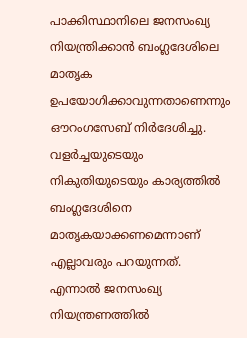പാക്കിസ്ഥാനിലെ ജനസംഖ്യ നിയന്ത്രിക്കാൻ ബംഗ്ലദേശിലെ മാതൃക ഉപയോഗിക്കാവുന്നതാണെന്നും ഔറംഗസേബ് നിർദേശിച്ചു. വളർച്ചയുടെയും നികുതിയുടെയും കാര്യത്തിൽ ബംഗ്ലദേശിനെ മാതൃകയാക്കണമെന്നാണ് എല്ലാവരും പറയുന്നത്. എന്നാൽ ജനസംഖ്യ നിയന്ത്രണത്തിൽ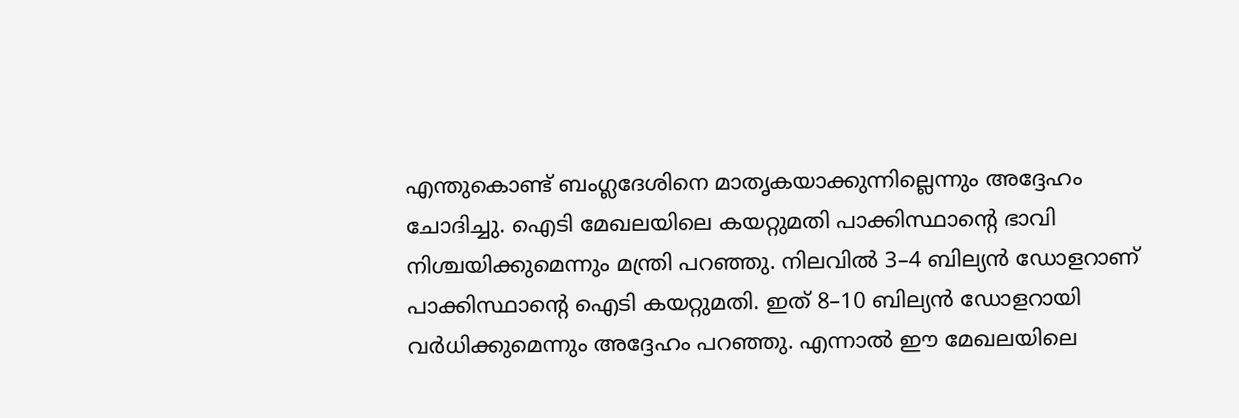എന്തുകൊണ്ട് ബംഗ്ലദേശിനെ മാതൃകയാക്കുന്നില്ലെന്നും അദ്ദേഹം ചോദിച്ചു. ഐടി മേഖലയിലെ കയറ്റുമതി പാക്കിസ്ഥാന്‍റെ ഭാവി നിശ്ചയിക്കുമെന്നും മന്ത്രി പറഞ്ഞു. നിലവിൽ 3–4 ബില്യൻ ഡോളറാണ് പാക്കിസ്ഥാന്‍റെ ഐടി കയറ്റുമതി. ഇത് 8–10 ബില്യൻ ഡോളറായി വർധിക്കുമെന്നും അദ്ദേഹം പറഞ്ഞു. എന്നാൽ ഈ മേഖലയിലെ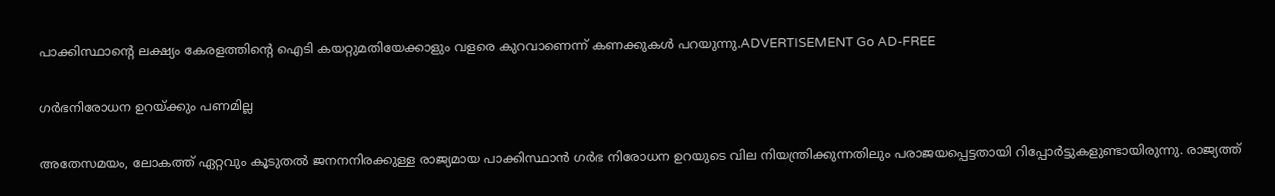പാക്കിസ്ഥാന്‍റെ ലക്ഷ്യം കേരളത്തിന്‍റെ ഐടി കയറ്റുമതിയേക്കാളും വളരെ കുറവാണെന്ന് കണക്കുകൾ പറയുന്നു.ADVERTISEMENT Go AD-FREE

ഗര്‍ഭനിരോധന ഉറയ്ക്കും പണമില്ല

അതേസമയം, ലോകത്ത് ഏറ്റവും കൂടുതൽ ജനനനിരക്കുള്ള രാജ്യമായ പാക്കിസ്ഥാൻ ഗർഭ നിരോധന ഉറയുടെ വില നിയന്ത്രിക്കുന്നതിലും പരാജയപ്പെട്ടതായി റിപ്പോർ‍ട്ടുകളുണ്ടായിരുന്നു. രാജ്യത്ത്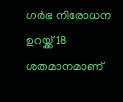ഗർഭ നിരോധന ഉറയ്ക്ക് 18 ശതമാനമാണ്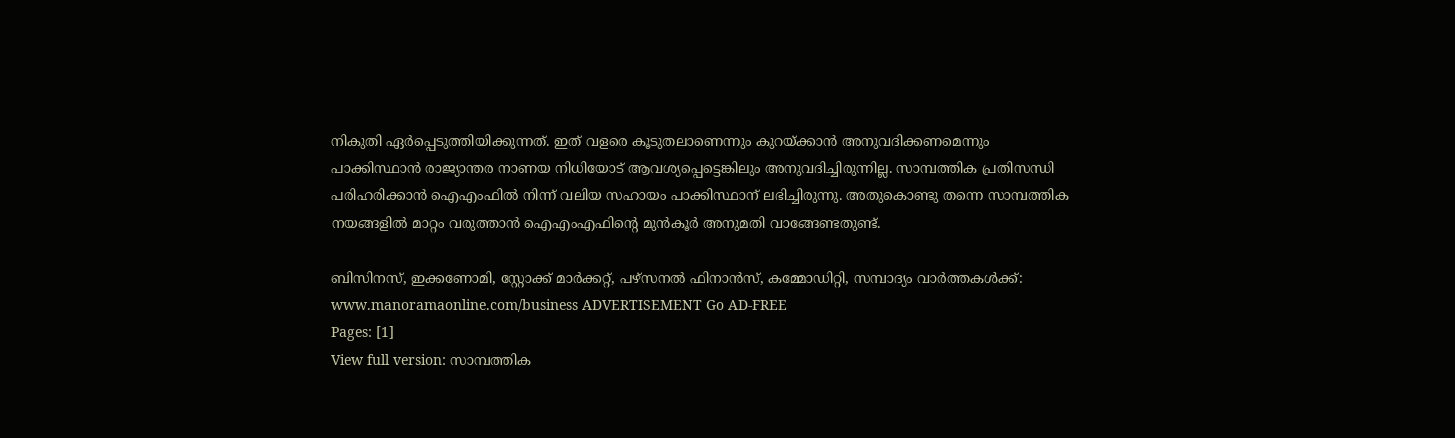നികുതി ഏർപ്പെടുത്തിയിക്കുന്നത്. ഇത് വളരെ കൂടുതലാണെന്നും കുറയ്ക്കാൻ അനുവദിക്കണമെന്നും പാക്കിസ്ഥാൻ രാജ്യാന്തര നാണയ നിധിയോട് ആവശ്യപ്പെട്ടെങ്കിലും അനുവദിച്ചിരുന്നില്ല. സാമ്പത്തിക പ്രതിസന്ധി പരിഹരിക്കാൻ ഐഎംഫിൽ നിന്ന് വലിയ സഹായം പാക്കിസ്ഥാന് ലഭിച്ചിരുന്നു. അതുകൊണ്ടു തന്നെ സാമ്പത്തിക നയങ്ങളിൽ മാറ്റം വരുത്താൻ ഐഎംഎഫിന്‍റെ മുൻകൂർ അനുമതി വാങ്ങേണ്ടതുണ്ട്.

ബിസിനസ്, ഇക്കണോമി, സ്റ്റോക്ക് മാർക്കറ്റ്, പഴ്സനൽ ഫിനാൻസ്, കമ്മോഡിറ്റി, സമ്പാദ്യം വാർത്തകൾക്ക്: www.manoramaonline.com/business ADVERTISEMENT Go AD-FREE
Pages: [1]
View full version: സാമ്പത്തിക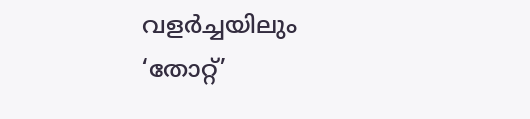വളർച്ചയിലും ‘തോറ്റ്’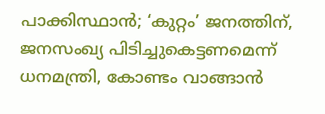പാക്കിസ്ഥാൻ; ‘കുറ്റം’ ജനത്തിന്, ജനസംഖ്യ പിടിച്ചുകെട്ടണമെന്ന് ധനമന്ത്രി, കോണ്ടം വാങ്ങാൻ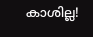കാശില്ല!